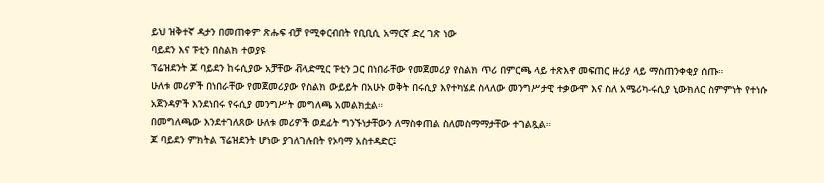ይህ ዝቅተኛ ዳታን በመጠቀም ጽሑፍ ብቻ የሚቀርብበት የቢቢሲ አማርኛ ድረ ገጽ ነው
ባይደን እና ፑቲን በስልክ ተወያዩ
ፕሬዝደንት ጆ ባይደን ከሩሲያው አቻቸው ቭላድሚር ፑቲን ጋር በነበራቸው የመጀመሪያ የስልክ ጥሪ በምርጫ ላይ ተጽእኖ መፍጠር ዙሪያ ላይ ማስጠንቀቂያ ሰጡ።
ሁለቱ መሪዎች በነበራቸው የመጀመሪያው የስልክ ውይይት በአሁኑ ወቅት በሩሲያ እየተካሄደ ስላለው መንግሥታዊ ተቃውሞ እና ስለ አሜሪካ-ሩሲያ ኒውክለር ስምምነት የተነሱ አጀንዳዎች እንደነበሩ የሩሲያ መንግሥት መግለጫ አመልክቷል።
በመግለጫው እንደተገለጸው ሁለቱ መሪዎች ወደፊት ግንኙነታቸውን ለማስቀጠል ስለመስማማታቸው ተገልጿል።
ጆ ባይደን ምክትል ፕሬዝደንት ሆነው ያገለገሉበት የኦባማ አስተዳድር፤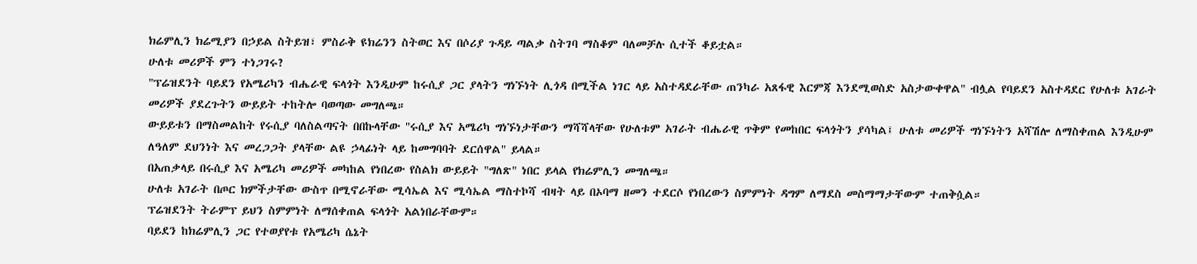ክሬምሊን ክሬሚያን በኃይል ስትይዝ፣ ምስራቅ ዩክሬንን ስትወር እና በሶሪያ ጉዳይ ጣልቃ ስትገባ ማስቆም ባለመቻሉ ሲተች ቆይቷል።
ሁለቱ መሪዎች ምን ተነጋገሩ?
"ፕሬዝደንት ባይደን የአሜሪካን ብሔራዊ ፍላጎት እንዲሁም ከሩሲያ ጋር ያላትን ግነኙነት ሊጎዳ በሚችል ነገር ላይ አስተዳደራቸው ጠንካራ አጸፋዊ እርምጃ እንደሚወስድ አስታውቀዋል" ብሏል የባይደን አስተዳደር የሁለቱ አገራት መሪዎች ያደረጉትን ውይይት ተከትሎ ባወጣው መግለጫ።
ውይይቱን በማስመልከት የሩሲያ ባለስልጣናት በበኩላቸው "ሩሲያ እና አሜሪካ ግነኙነታቸውን ማሻሻላቸው የሁለቱም አገራት ብሔራዊ ጥቅም የመከበር ፍላጎትን ያሳካል፤ ሁለቱ መሪዎች ግነኙነትን አሻሽሎ ለማስቀጠል እንዲሁም ለዓለም ደህንነት እና መረጋጋት ያላቸው ልዩ ኃላፊነት ላይ ከመግባባት ደርሰዋል" ይላል።
በአጠቃላይ በሩሲያ እና አሜሪካ መሪዎች መካከል የነበረው የስልክ ውይይት "ግለጽ" ነበር ይላል የክሬምሊን መግለጫ።
ሁለቱ አገራት በጦር ክምችታቸው ውስጥ በሚኖራቸው ሚሳኤል እና ሚሳኤል ማስተኮሻ ብዛት ላይ በኦባማ ዘመን ተደርሶ የነበረውን ስምምነት ዳግም ለማደስ መስማማታቸውም ተጠቅሷል።
ፕሬዝደንት ትራምፕ ይህን ስምምነት ለማሰቀጠል ፍላጎት አልነበራቸውም።
ባይደን ከክሬምሊን ጋር የተወያየቱ የአሜሪካ ሴኔት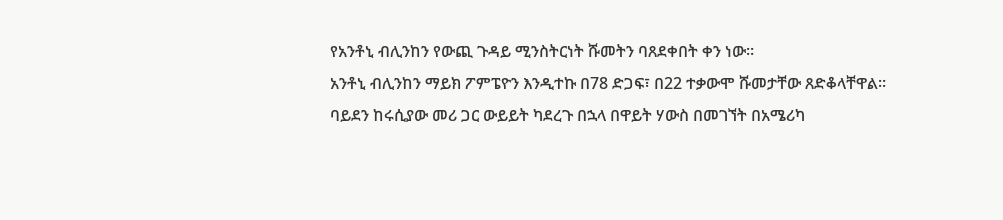የአንቶኒ ብሊንከን የውጪ ጉዳይ ሚንስትርነት ሹመትን ባጸደቀበት ቀን ነው።
አንቶኒ ብሊንከን ማይክ ፖምፔዮን እንዲተኩ በ78 ድጋፍ፣ በ22 ተቃውሞ ሹመታቸው ጸድቆላቸዋል።
ባይደን ከሩሲያው መሪ ጋር ውይይት ካደረጉ በኋላ በዋይት ሃውስ በመገኘት በአሜሪካ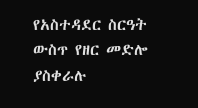የአስተዳደር ስርዓት ውስጥ የዘር መድሎ ያስቀራሉ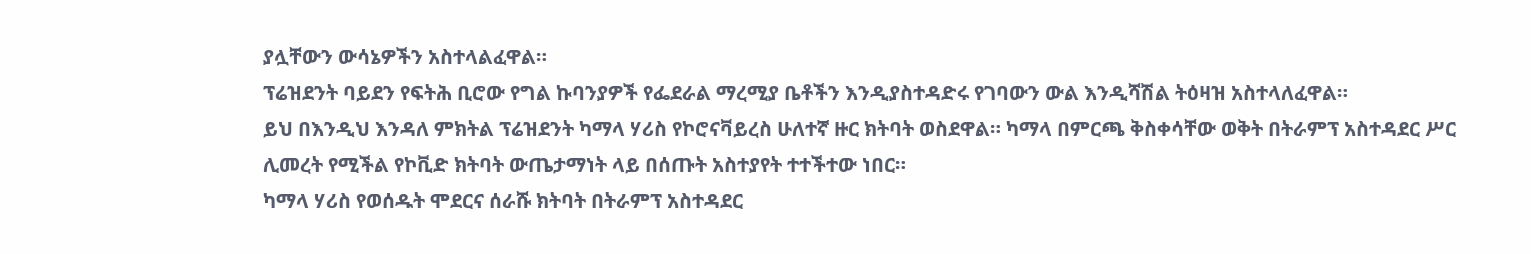ያሏቸውን ውሳኔዎችን አስተላልፈዋል።
ፕሬዝደንት ባይደን የፍትሕ ቢሮው የግል ኩባንያዎች የፌደራል ማረሚያ ቤቶችን እንዲያስተዳድሩ የገባውን ውል እንዲሻሽል ትዕዛዝ አስተላለፈዋል።
ይህ በእንዲህ እንዳለ ምክትል ፕሬዝደንት ካማላ ሃሪስ የኮሮናቫይረስ ሁለተኛ ዙር ክትባት ወስደዋል። ካማላ በምርጫ ቅስቀሳቸው ወቅት በትራምፕ አስተዳደር ሥር ሊመረት የሚችል የኮቪድ ክትባት ውጤታማነት ላይ በሰጡት አስተያየት ተተችተው ነበር።
ካማላ ሃሪስ የወሰዱት ሞደርና ሰራሹ ክትባት በትራምፕ አስተዳደር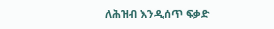ለሕዝብ እንዲሰጥ ፍቃድ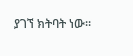ያገኘ ክትባት ነው።